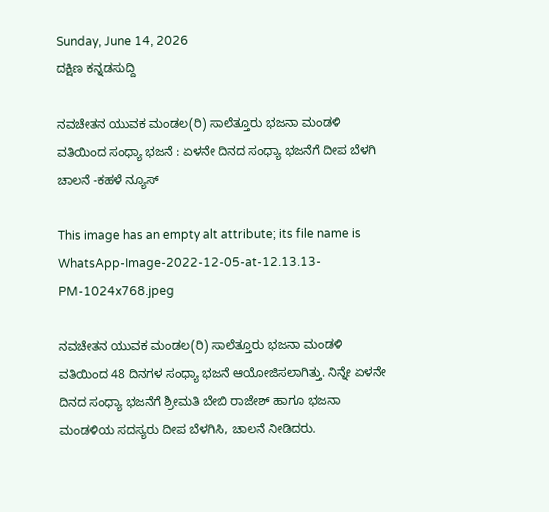Sunday, June 14, 2026
ದಕ್ಷಿಣ ಕನ್ನಡಸುದ್ದಿ

ನವಚೇತನ ಯುವಕ ಮಂಡಲ(ರಿ) ಸಾಲೆತ್ತೂರು ಭಜನಾ ಮಂಡಳಿ ವತಿಯಿಂದ ಸಂಧ್ಯಾ ಭಜನೆ : ಏಳನೇ ದಿನದ ಸಂಧ್ಯಾ ಭಜನೆಗೆ ದೀಪ ಬೆಳಗಿ ಚಾಲನೆ -ಕಹಳೆ ನ್ಯೂಸ್

This image has an empty alt attribute; its file name is WhatsApp-Image-2022-12-05-at-12.13.13-PM-1024x768.jpeg

ನವಚೇತನ ಯುವಕ ಮಂಡಲ(ರಿ) ಸಾಲೆತ್ತೂರು ಭಜನಾ ಮಂಡಳಿ ವತಿಯಿಂದ 48 ದಿನಗಳ ಸಂಧ್ಯಾ ಭಜನೆ ಆಯೋಜಿಸಲಾಗಿತ್ತು. ನಿನ್ನೇ ಏಳನೇ ದಿನದ ಸಂಧ್ಯಾ ಭಜನೆಗೆ ಶ್ರೀಮತಿ ಬೇಬಿ ರಾಜೇಶ್ ಹಾಗೂ ಭಜನಾ ಮಂಡಳಿಯ ಸದಸ್ಯರು ದೀಪ ಬೆಳಗಿಸಿ, ಚಾಲನೆ ನೀಡಿದರು.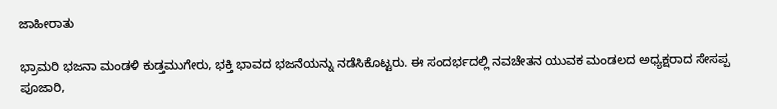ಜಾಹೀರಾತು

ಭ್ರಾಮರಿ ಭಜನಾ ಮಂಡಳಿ ಕುಡ್ತಮುಗೇರು, ಭಕ್ತಿ ಭಾವದ ಭಜನೆಯನ್ನು ನಡೆಸಿಕೊಟ್ಟರು. ಈ ಸಂದರ್ಭದಲ್ಲಿ ನವಚೇತನ ಯುವಕ ಮಂಡಲದ ಅಧ್ಯಕ್ಷರಾದ ಸೇಸಪ್ಪ ಪೂಜಾರಿ,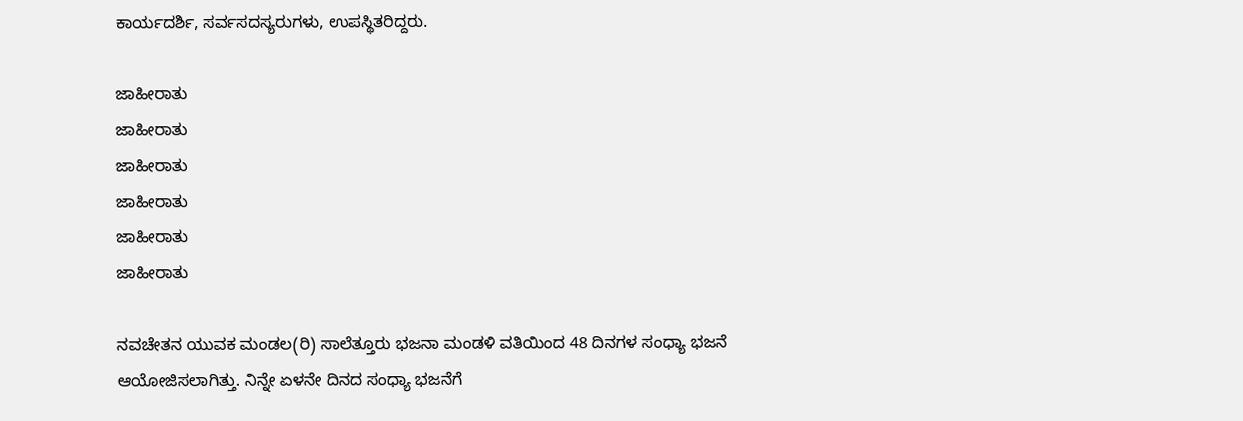ಕಾರ್ಯದರ್ಶಿ, ಸರ್ವಸದಸ್ಯರುಗಳು, ಉಪಸ್ಥಿತರಿದ್ದರು.

ಜಾಹೀರಾತು
ಜಾಹೀರಾತು
ಜಾಹೀರಾತು
ಜಾಹೀರಾತು
ಜಾಹೀರಾತು
ಜಾಹೀರಾತು

ನವಚೇತನ ಯುವಕ ಮಂಡಲ(ರಿ) ಸಾಲೆತ್ತೂರು ಭಜನಾ ಮಂಡಳಿ ವತಿಯಿಂದ 48 ದಿನಗಳ ಸಂಧ್ಯಾ ಭಜನೆ ಆಯೋಜಿಸಲಾಗಿತ್ತು. ನಿನ್ನೇ ಏಳನೇ ದಿನದ ಸಂಧ್ಯಾ ಭಜನೆಗೆ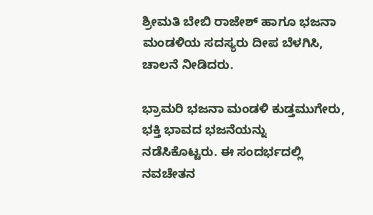ಶ್ರೀಮತಿ ಬೇಬಿ ರಾಜೇಶ್ ಹಾಗೂ ಭಜನಾ ಮಂಡಳಿಯ ಸದಸ್ಯರು ದೀಪ ಬೆಳಗಿಸಿ, ಚಾಲನೆ ನೀಡಿದರು.

ಭ್ರಾಮರಿ ಭಜನಾ ಮಂಡಳಿ ಕುಡ್ತಮುಗೇರು, ಭಕ್ತಿ ಭಾವದ ಭಜನೆಯನ್ನು ನಡೆಸಿಕೊಟ್ಟರು. ಈ ಸಂದರ್ಭದಲ್ಲಿ ನವಚೇತನ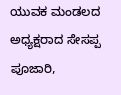ಯುವಕ ಮಂಡಲದ ಅಧ್ಯಕ್ಷರಾದ ಸೇಸಪ್ಪ ಪೂಜಾರಿ,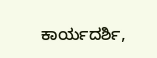ಕಾರ್ಯದರ್ಶಿ,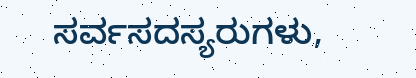ಸರ್ವಸದಸ್ಯರುಗಳು,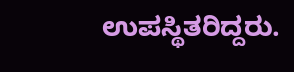ಉಪಸ್ಥಿತರಿದ್ದರು.